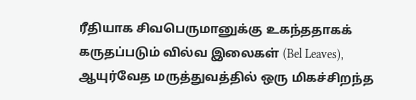ரீதியாக சிவபெருமானுக்கு உகந்ததாகக் கருதப்படும் வில்வ இலைகள் (Bel Leaves), ஆயுர்வேத மருத்துவத்தில் ஒரு மிகச்சிறந்த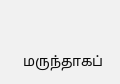மருந்தாகப்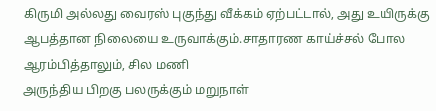கிருமி அல்லது வைரஸ் புகுந்து வீக்கம் ஏற்பட்டால், அது உயிருக்கு ஆபத்தான நிலையை உருவாக்கும்.சாதாரண காய்ச்சல் போல ஆரம்பித்தாலும், சில மணி
அருந்திய பிறகு பலருக்கும் மறுநாள்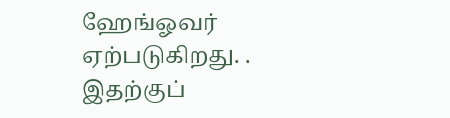ஹேங்ஓவர் ஏற்படுகிறது. . இதற்குப்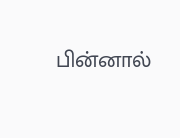பின்னால்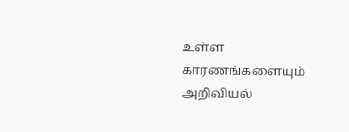உள்ள காரணங்களையும் அறிவியல்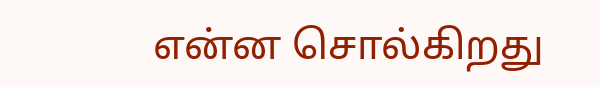என்ன சொல்கிறது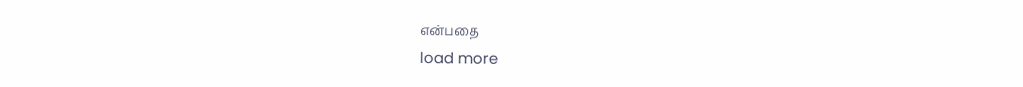என்பதை
load more